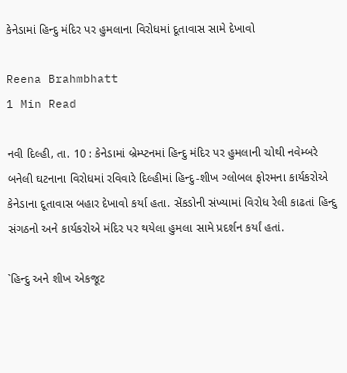કેનેડામાં હિન્દુ મંદિર પર હુમલાના વિરોધમાં દૂતાવાસ સામે દેખાવો

Reena Brahmbhatt
1 Min Read

નવી દિલ્હી, તા. 10 : કેનેડામાં બ્રેમ્પ્ટનમાં હિન્દુ મંદિર પર હુમલાની ચોથી નવેમ્બરે બનેલી ઘટનાના વિરોધમાં રવિવારે દિલ્હીમાં હિન્દુ-શીખ ગ્લોબલ ફોરમના કાર્યકરોએ કેનેડાના દૂતાવાસ બહાર દેખાવો કર્યા હતા. સેંકડોની સંખ્યામાં વિરોધ રેલી કાઢતાં હિન્દુ સંગઠનો અને કાર્યકરોએ મંદિર પર થયેલા હુમલા સામે પ્રદર્શન કર્યાં હતાં.

`હિન્દુ અને શીખ એકજૂટ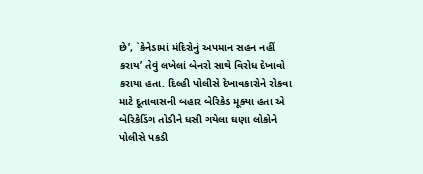છે’, `કેનેડામાં મંદિરોનું અપમાન સહન નહીં કરાય’ તેવું લખેલાં બેનરો સાથે વિરોધ દેખાવો કરાયા હતા. દિલ્હી પોલીસે દેખાવકારોને રોકવા માટે દૂતાવાસની બહાર બેરિકેડ મૂક્યા હતા એ બેરિકેડિંગ તોડીને ધસી ગયેલા ઘણા લોકોને પોલીસે પકડી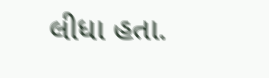લીધા હતા.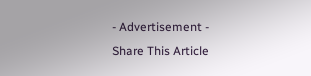- Advertisement -
Share This Article